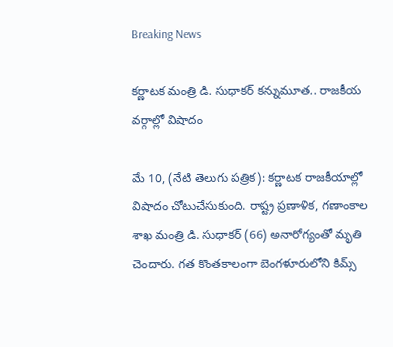Breaking News

కర్ణాటక మంత్రి డి. సుధాకర్ కన్నుమూత.. రాజకీయ వర్గాల్లో విషాదం

మే 10, (నేటి తెలుగు పత్రిక): కర్ణాటక రాజకీయాల్లో విషాదం చోటుచేసుకుంది. రాష్ట్ర ప్రణాళిక, గణాంకాల శాఖ మంత్రి డి. సుధాకర్ (66) అనారోగ్యంతో మృతి చెందారు. గత కొంతకాలంగా బెంగళూరులోని కిమ్స్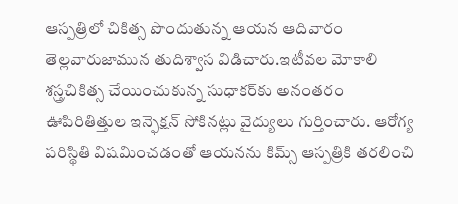ఆస్పత్రిలో చికిత్స పొందుతున్న ఆయన ఆదివారం తెల్లవారుజామున తుదిశ్వాస విడిచారు.ఇటీవల మోకాలి శస్త్రచికిత్స చేయించుకున్న సుధాకర్‌కు అనంతరం ఊపిరితిత్తుల ఇన్ఫెక్షన్ సోకినట్లు వైద్యులు గుర్తించారు. ఆరోగ్య పరిస్థితి విషమించడంతో ఆయనను కిమ్స్ ఆస్పత్రికి తరలించి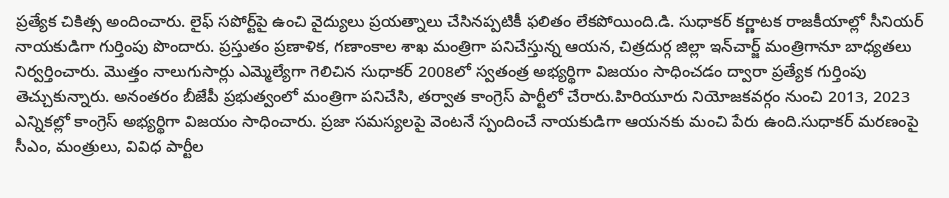ప్రత్యేక చికిత్స అందించారు. లైఫ్ సపోర్ట్‌పై ఉంచి వైద్యులు ప్రయత్నాలు చేసినప్పటికీ ఫలితం లేకపోయింది.డి. సుధాకర్ కర్ణాటక రాజకీయాల్లో సీనియర్ నాయకుడిగా గుర్తింపు పొందారు. ప్రస్తుతం ప్రణాళిక, గణాంకాల శాఖ మంత్రిగా పనిచేస్తున్న ఆయన, చిత్రదుర్గ జిల్లా ఇన్‌చార్జ్ మంత్రిగానూ బాధ్యతలు నిర్వర్తించారు. మొత్తం నాలుగుసార్లు ఎమ్మెల్యేగా గెలిచిన సుధాకర్ 2008లో స్వతంత్ర అభ్యర్థిగా విజయం సాధించడం ద్వారా ప్రత్యేక గుర్తింపు తెచ్చుకున్నారు. అనంతరం బీజేపీ ప్రభుత్వంలో మంత్రిగా పనిచేసి, తర్వాత కాంగ్రెస్ పార్టీలో చేరారు.హిరియూరు నియోజకవర్గం నుంచి 2013, 2023 ఎన్నికల్లో కాంగ్రెస్ అభ్యర్థిగా విజయం సాధించారు. ప్రజా సమస్యలపై వెంటనే స్పందించే నాయకుడిగా ఆయనకు మంచి పేరు ఉంది.సుధాకర్ మరణంపై సీఎం, మంత్రులు, వివిధ పార్టీల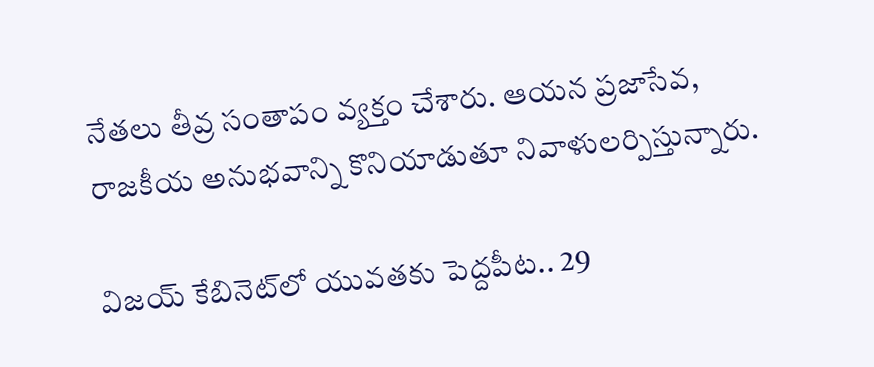నేతలు తీవ్ర సంతాపం వ్యక్తం చేశారు. ఆయన ప్రజాసేవ, రాజకీయ అనుభవాన్ని కొనియాడుతూ నివాళులర్పిస్తున్నారు.

విజయ్ కేబినెట్‌లో యువతకు పెద్దపీట.. 29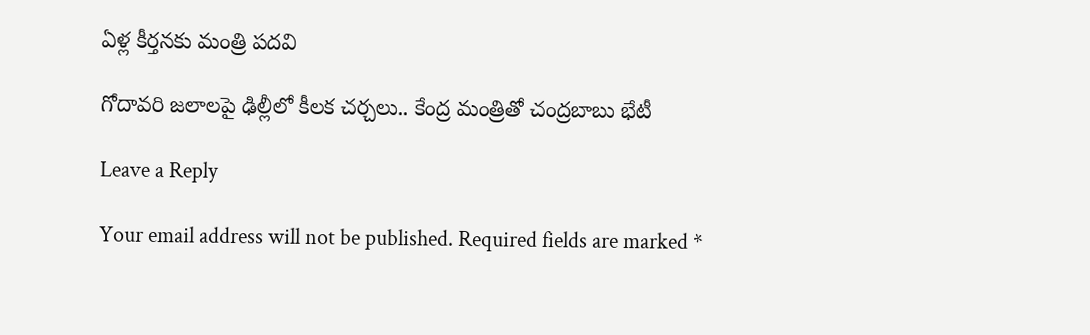ఏళ్ల కీర్తనకు మంత్రి పదవి

గోదావరి జలాలపై ఢిల్లీలో కీలక చర్చలు.. కేంద్ర మంత్రితో చంద్రబాబు భేటీ

Leave a Reply

Your email address will not be published. Required fields are marked *